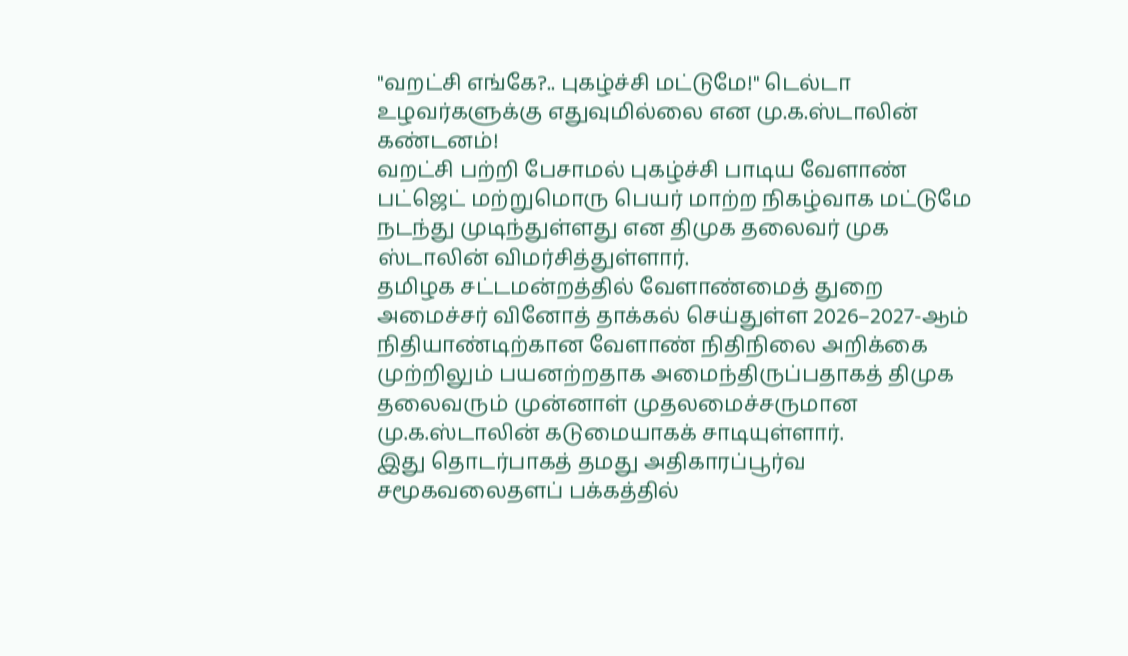"வறட்சி எங்கே?.. புகழ்ச்சி மட்டுமே!" டெல்டா உழவர்களுக்கு எதுவுமில்லை என மு.க.ஸ்டாலின் கண்டனம்!
வறட்சி பற்றி பேசாமல் புகழ்ச்சி பாடிய வேளாண் பட்ஜெட் மற்றுமொரு பெயர் மாற்ற நிகழ்வாக மட்டுமே நடந்து முடிந்துள்ளது என திமுக தலைவர் முக ஸ்டாலின் விமர்சித்துள்ளார்.
தமிழக சட்டமன்றத்தில் வேளாண்மைத் துறை அமைச்சர் வினோத் தாக்கல் செய்துள்ள 2026–2027-ஆம் நிதியாண்டிற்கான வேளாண் நிதிநிலை அறிக்கை முற்றிலும் பயனற்றதாக அமைந்திருப்பதாகத் திமுக தலைவரும் முன்னாள் முதலமைச்சருமான மு.க.ஸ்டாலின் கடுமையாகக் சாடியுள்ளார்.
இது தொடர்பாகத் தமது அதிகாரப்பூர்வ சமூகவலைதளப் பக்கத்தில்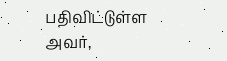பதிவிட்டுள்ள அவர்,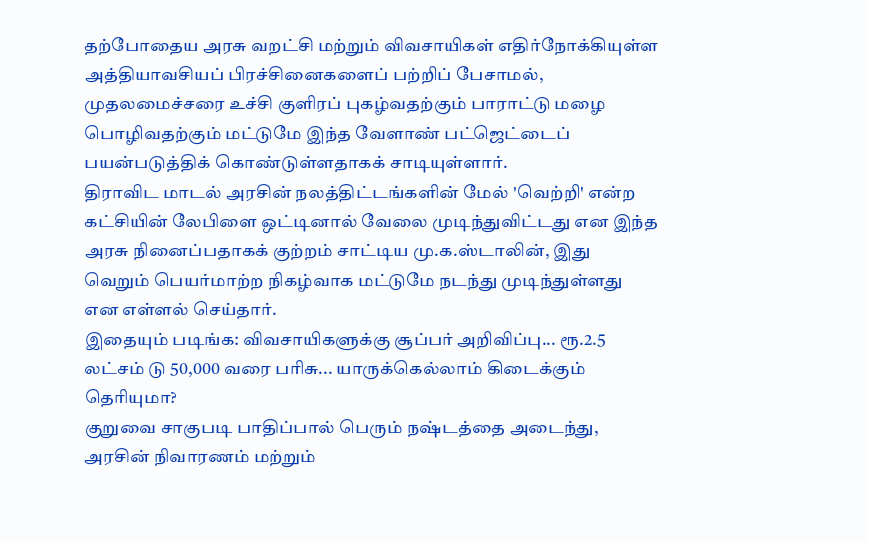தற்போதைய அரசு வறட்சி மற்றும் விவசாயிகள் எதிர்நோக்கியுள்ள அத்தியாவசியப் பிரச்சினைகளைப் பற்றிப் பேசாமல், முதலமைச்சரை உச்சி குளிரப் புகழ்வதற்கும் பாராட்டு மழை பொழிவதற்கும் மட்டுமே இந்த வேளாண் பட்ஜெட்டைப் பயன்படுத்திக் கொண்டுள்ளதாகக் சாடியுள்ளார்.
திராவிட மாடல் அரசின் நலத்திட்டங்களின் மேல் 'வெற்றி' என்ற கட்சியின் லேபிளை ஒட்டினால் வேலை முடிந்துவிட்டது என இந்த அரசு நினைப்பதாகக் குற்றம் சாட்டிய மு.க.ஸ்டாலின், இது வெறும் பெயர்மாற்ற நிகழ்வாக மட்டுமே நடந்து முடிந்துள்ளது என எள்ளல் செய்தார்.
இதையும் படிங்க: விவசாயிகளுக்கு சூப்பர் அறிவிப்பு... ரூ.2.5 லட்சம் டு 50,000 வரை பரிசு... யாருக்கெல்லாம் கிடைக்கும் தெரியுமா?
குறுவை சாகுபடி பாதிப்பால் பெரும் நஷ்டத்தை அடைந்து, அரசின் நிவாரணம் மற்றும்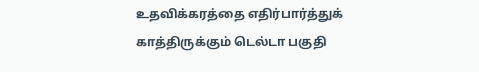உதவிக்கரத்தை எதிர்பார்த்துக் காத்திருக்கும் டெல்டா பகுதி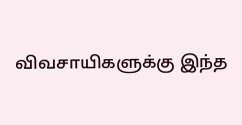விவசாயிகளுக்கு இந்த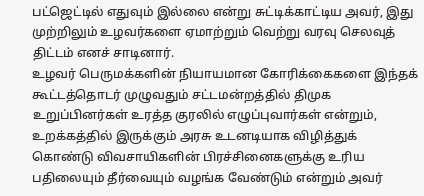பட்ஜெட்டில் எதுவும் இல்லை என்று சுட்டிக்காட்டிய அவர், இது முற்றிலும் உழவர்களை ஏமாற்றும் வெற்று வரவு செலவுத் திட்டம் எனச் சாடினார்.
உழவர் பெருமக்களின் நியாயமான கோரிக்கைகளை இந்தக் கூட்டத்தொடர் முழுவதும் சட்டமன்றத்தில் திமுக உறுப்பினர்கள் உரத்த குரலில் எழுப்புவார்கள் என்றும், உறக்கத்தில் இருக்கும் அரசு உடனடியாக விழித்துக் கொண்டு விவசாயிகளின் பிரச்சினைகளுக்கு உரிய பதிலையும் தீர்வையும் வழங்க வேண்டும் என்றும் அவர்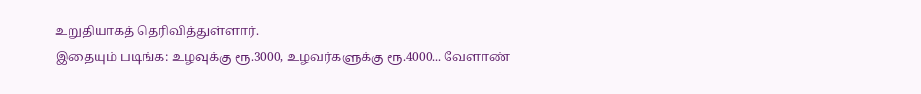உறுதியாகத் தெரிவித்துள்ளார்.
இதையும் படிங்க: உழவுக்கு ரூ.3000, உழவர்களுக்கு ரூ.4000... வேளாண்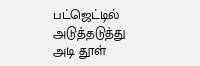பட்ஜெட்டில் அடுத்தடுத்து அடி தூள்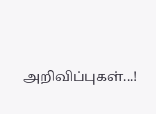அறிவிப்புகள்...!